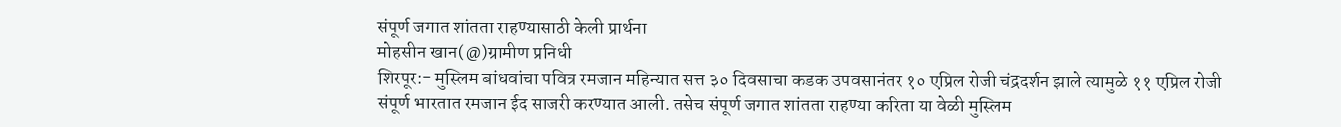संपूर्ण जगात शांतता राहण्यासाठी केली प्रार्थना
मोहसीन खान(@)ग्रामीण प्रनिधी
शिरपूर:- मुस्लिम बांधवांचा पवित्र रमजान महिन्यात सत्त ३० दिवसाचा कडक उपवसानंतर १० एप्रिल रोजी चंद्रदर्शन झाले त्यामुळे ११ एप्रिल रोजी संपूर्ण भारतात रमजान ईद साजरी करण्यात आली. तसेच संपूर्ण जगात शांतता राहण्या करिता या वेळी मुस्लिम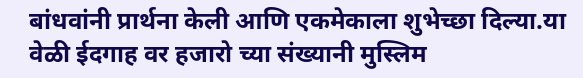बांधवांनी प्रार्थना केली आणि एकमेकाला शुभेच्छा दिल्या.या वेळी ईदगाह वर हजारो च्या संख्यानी मुस्लिम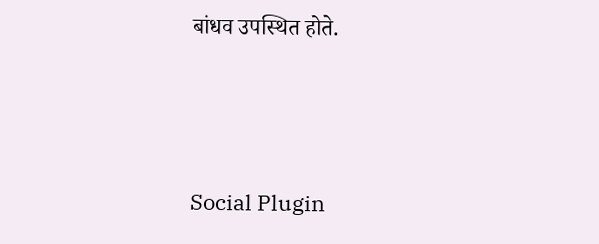बांधव उपस्थित होते.





Social Plugin